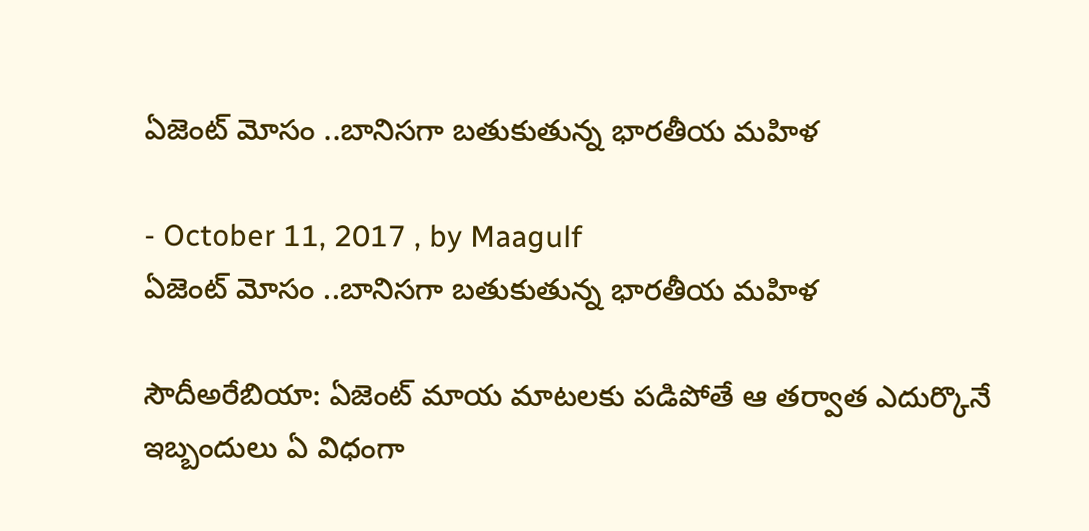ఏజెంట్ మోసం ..బానిసగా బతుకుతున్న భారతీయ మహిళ

- October 11, 2017 , by Maagulf
ఏజెంట్ మోసం ..బానిసగా బతుకుతున్న భారతీయ మహిళ

సౌదీఅరేబియా: ఏజెంట్ మాయ మాటలకు పడిపోతే ఆ తర్వాత ఎదుర్కొనే ఇబ్బందులు ఏ విధంగా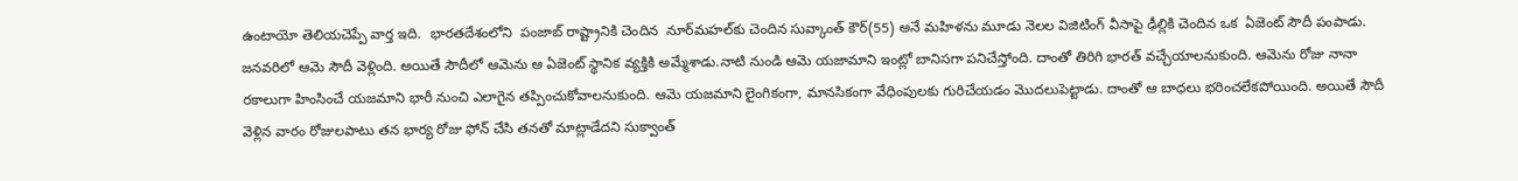ఉంటాయో తెలియచెప్పే వార్త ఇది.  భారతదేశంలోని  పంజాబ్‌ రాష్ట్రానికి చెందిన  నూర్‌మహల్‌కు చెందిన సువ్కాంత్ కౌర్(55) అనే మహిళను మూడు నెలల విజిటింగ్ వీసాపై ఢీల్లికి చెందిన ఒక  ఏజెంట్ సౌదీ పంపాడు. జనవరిలో ఆమె సౌదీ వెళ్లింది. అయితే సౌదీలో ఆమెను ఆ ఏజెంట్ స్థానిక వ్యక్తికి అమ్మేశాడు.నాటి నుండి ఆమె యజామాని ఇంట్లో బానిసగా పనిచేస్తోంది. దాంతో తిరిగి భారత్ వచ్చేయాలనుకుంది. ఆమెను రోజు నానా రకాలుగా హింసించే యజమాని భారీ నుంచి ఎలాగైన తప్పించుకోవాలనుకుంది. ఆమె యజమాని లైంగికంగా, మానసికంగా వేధింపులకు గురిచేయడం మొదలుపెట్టాడు. దాంతో ఆ బాధలు భరించలేకపోయింది. అయితే సౌదీ వెళ్లిన వారం రోజులపాటు తన భార్య రోజు ఫోన్ చేసి తనతో మాట్లాడేదని సుక్వాంత్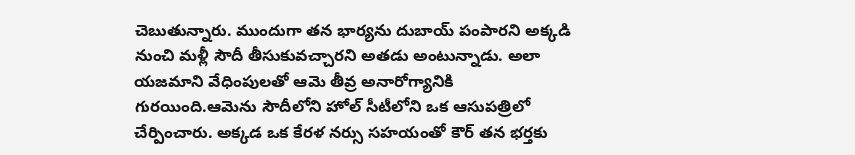చెబుతున్నారు. ముందుగా తన భార్యను దుబాయ్ పంపారని అక్కడి నుంచి మళ్లీ సౌదీ తీసుకువచ్చారని అతడు అంటున్నాడు. అలా యజమాని వేధింపులతో ఆమె తీవ్ర అనారోగ్యానికి గురయింది.ఆమెను సౌదీలోని హోల్ సీటీలోని ఒక ఆసుపత్రిలో చేర్పించారు. అక్కడ ఒక కేరళ నర్సు సహయంతో కౌర్ తన భర్తకు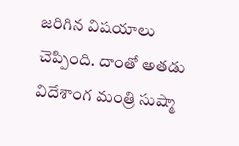జరిగిన విషయాలు చెప్పింది. దాంతో అతడు విదేశాంగ మంత్రి సుష్మా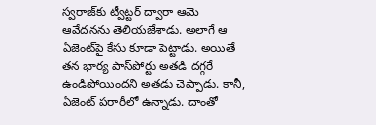స్వరాజ్‌కు ట్వీట్టర్ ద్వారా ఆమె ఆవేదనను తెలియజేశాడు. అలాగే ఆ ఏజెంట్‌పై కేసు కూడా పెట్టాడు. అయితే తన భార్య పాస్‌పోర్టు అతడి దగ్గరే ఉండిపోయిందని అతడు చెప్పాడు. కానీ, ఏజెంట్ పరారీలో ఉన్నాడు. దాంతో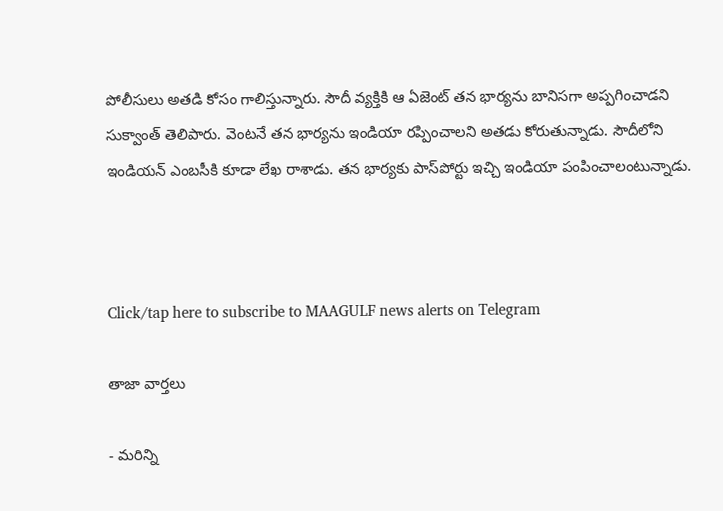పోలీసులు అతడి కోసం గాలిస్తున్నారు. సౌదీ వ్యక్తికి ఆ ఏజెంట్ తన భార్యను బానిసగా అప్పగించాడని సుక్వాంత్ తెలిపారు. వెంటనే తన భార్యను ఇండియా రప్పించాలని అతడు కోరుతున్నాడు. సౌదీలోని ఇండియన్ ఎంబసీకి కూడా లేఖ రాశాడు. తన భార్యకు పాస్‌పోర్టు ఇచ్చి ఇండియా పంపించాలంటున్నాడు.



Click/tap here to subscribe to MAAGULF news alerts on Telegram

తాజా వార్తలు

- మరిన్ని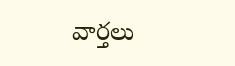వార్తలు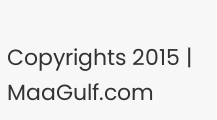Copyrights 2015 | MaaGulf.com